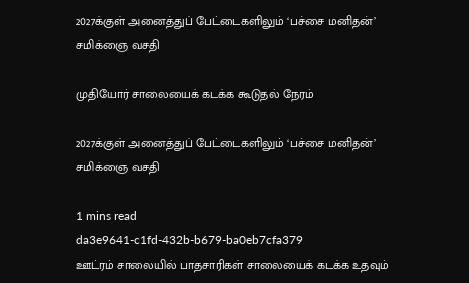2027க்குள் அனைத்துப் பேட்டைகளிலும் ‘பச்சை மனிதன்’ சமிக்ஞை வசதி

முதியோர் சாலையைக் கடக்க கூடுதல் நேரம்

2027க்குள் அனைத்துப் பேட்டைகளிலும் ‘பச்சை மனிதன்’ சமிக்ஞை வசதி

1 mins read
da3e9641-c1fd-432b-b679-ba0eb7cfa379
ஊட்ரம் சாலையில் பாதசாரிகள் சாலையைக் கடக்க உதவும்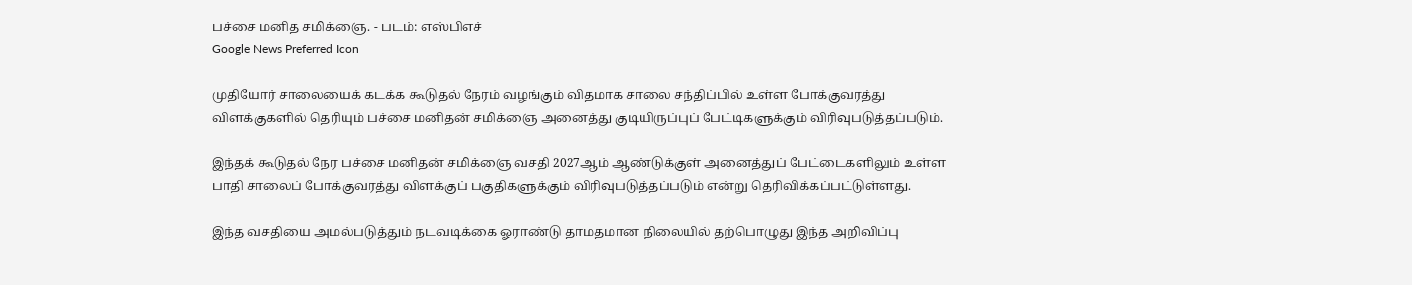பச்சை மனித சமிக்ஞை. - படம்: எஸ்பிஎச்
Google News Preferred Icon

முதியோர் சாலையைக் கடக்க கூடுதல் நேரம் வழங்கும் விதமாக சாலை சந்திப்பில் உள்ள போக்குவரத்து விளக்குகளில் தெரியும் பச்சை மனிதன் சமிக்ஞை அனைத்து குடியிருப்புப் பேட்டிகளுக்கும் விரிவுபடுத்தப்படும்.

இந்தக் கூடுதல் நேர பச்சை மனிதன் சமிக்ஞை வசதி 2027ஆம் ஆண்டுக்குள் அனைத்துப் பேட்டைகளிலும் உள்ள பாதி சாலைப் போக்குவரத்து விளக்குப் பகுதிகளுக்கும் விரிவுபடுத்தப்படும் என்று தெரிவிக்கப்பட்டுள்ளது.

இந்த வசதியை அமல்படுத்தும் நடவடிக்கை ஓராண்டு தாமதமான நிலையில் தற்பொழுது இந்த அறிவிப்பு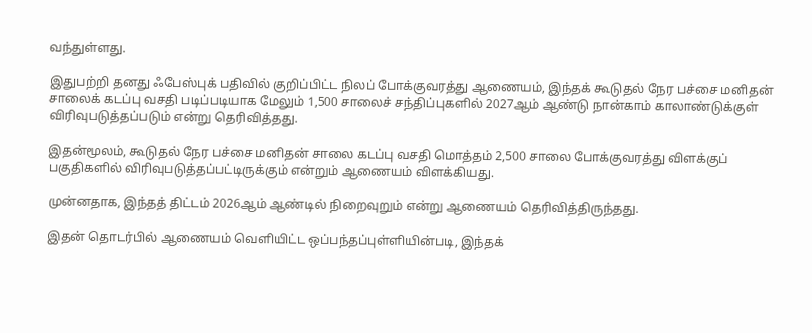வந்துள்ளது.

இதுபற்றி தனது ஃபேஸ்புக் பதிவில் குறிப்பிட்ட நிலப் போக்குவரத்து ஆணையம், இந்தக் கூடுதல் நேர பச்சை மனிதன் சாலைக் கடப்பு வசதி படிப்படியாக மேலும் 1,500 சாலைச் சந்திப்புகளில் 2027ஆம் ஆண்டு நான்காம் காலாண்டுக்குள் விரிவுபடுத்தப்படும் என்று தெரிவித்தது.

இதன்மூலம், கூடுதல் நேர பச்சை மனிதன் சாலை கடப்பு வசதி மொத்தம் 2,500 சாலை போக்குவரத்து விளக்குப் பகுதிகளில் விரிவுபடுத்தப்பட்டிருக்கும் என்றும் ஆணையம் விளக்கியது.

முன்னதாக, இந்தத் திட்டம் 2026ஆம் ஆண்டில் நிறைவுறும் என்று ஆணையம் தெரிவித்திருந்தது.

இதன் தொடர்பில் ஆணையம் வெளியிட்ட ஒப்பந்தப்புள்ளியின்படி, இந்தக்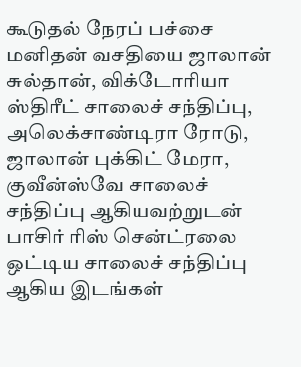கூடுதல் நேரப் பச்சை மனிதன் வசதியை ஜாலான் சுல்தான், விக்டோரியா ஸ்திரீட் சாலைச் சந்திப்பு, அலெக்சாண்டிரா ரோடு, ஜாலான் புக்கிட் மேரா, குவீன்ஸ்வே சாலைச் சந்திப்பு ஆகியவற்றுடன் பாசிர் ரிஸ் சென்ட்ரலை ஒட்டிய சாலைச் சந்திப்பு ஆகிய இடங்கள்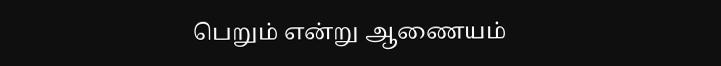பெறும் என்று ஆணையம்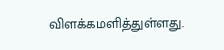விளக்கமளித்துள்ளது.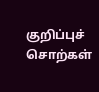குறிப்புச் சொற்கள்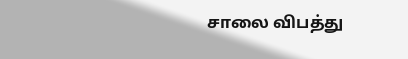சாலை விபத்து